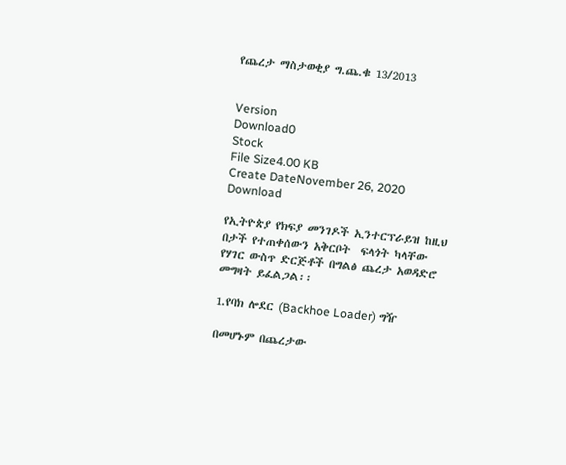የጨረታ ማስታወቂያ ግ.ጨ.ቁ 13/2013


Version
Download0
Stock
File Size4.00 KB
Create DateNovember 26, 2020
Download

የኢትዮጵያ የክፍያ መንገዶች ኢንተርፕራይዝ ከዚህ በታች የተጠቀሰውን አቅርቦት  ፍላጎት ካላቸው የሃገር ውስጥ ድርጅቶች በግልፅ ጨረታ አወዳድሮ መግዛት ይፈልጋል፡፡

1.የባክ ሎደር (Backhoe Loader) ግዥ

በመሆኑም በጨረታው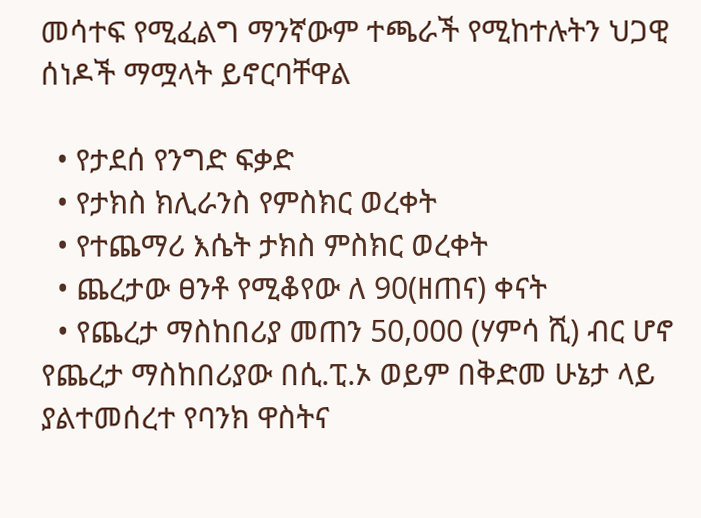መሳተፍ የሚፈልግ ማንኛውም ተጫራች የሚከተሉትን ህጋዊ ሰነዶች ማሟላት ይኖርባቸዋል

  • የታደሰ የንግድ ፍቃድ
  • የታክስ ክሊራንስ የምስክር ወረቀት
  • የተጨማሪ እሴት ታክስ ምስክር ወረቀት
  • ጨረታው ፀንቶ የሚቆየው ለ 90(ዘጠና) ቀናት
  • የጨረታ ማስከበሪያ መጠን 50,000 (ሃምሳ ሺ) ብር ሆኖ የጨረታ ማስከበሪያው በሲ.ፒ.ኦ ወይም በቅድመ ሁኔታ ላይ ያልተመሰረተ የባንክ ዋስትና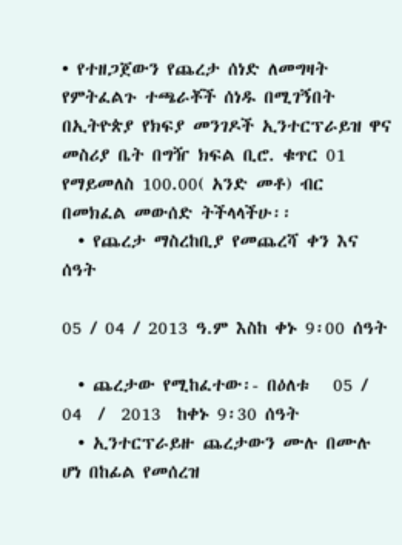• የተዘጋጀውን የጨረታ ሰነድ ለመግዛት የምትፈልጉ ተጫራቾች ሰነዱ በሚገኝበት በኢትዮጵያ የክፍያ መንገዶች ኢንተርፕራይዝ ዋና መስሪያ ቤት በግዥ ክፍል ቢሮ. ቁጥር 01 የማይመለስ 100.00( አንድ መቶ) ብር በመክፈል መውሰድ ትችላላችሁ፡፡
  • የጨረታ ማስረከቢያ የመጨረሻ ቀን እና ሰዓት

05 / 04 / 2013 ዓ.ም እስከ ቀኑ 9፡00 ሰዓት

  • ጨረታው የሚከፈተው፡- በዕለቱ   05 / 04  /  2013  ከቀኑ 9፡30 ሰዓት
  • ኢንተርፕራይዙ ጨረታውን ሙሉ በሙሉ ሆነ በከፊል የመሰረዝ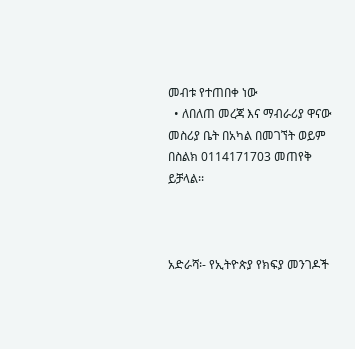መብቱ የተጠበቀ ነው
  • ለበለጠ መረጃ እና ማብራሪያ ዋናው መስሪያ ቤት በአካል በመገኘት ወይም  በስልክ 0114171703 መጠየቅ ይቻላል፡፡



አድራሻ፡- የኢትዮጵያ የክፍያ መንገዶች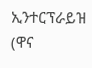ኢንተርፕራይዝ  (ዋና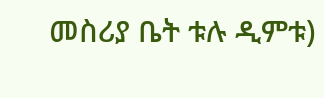መስሪያ ቤት ቱሉ ዲምቱ)